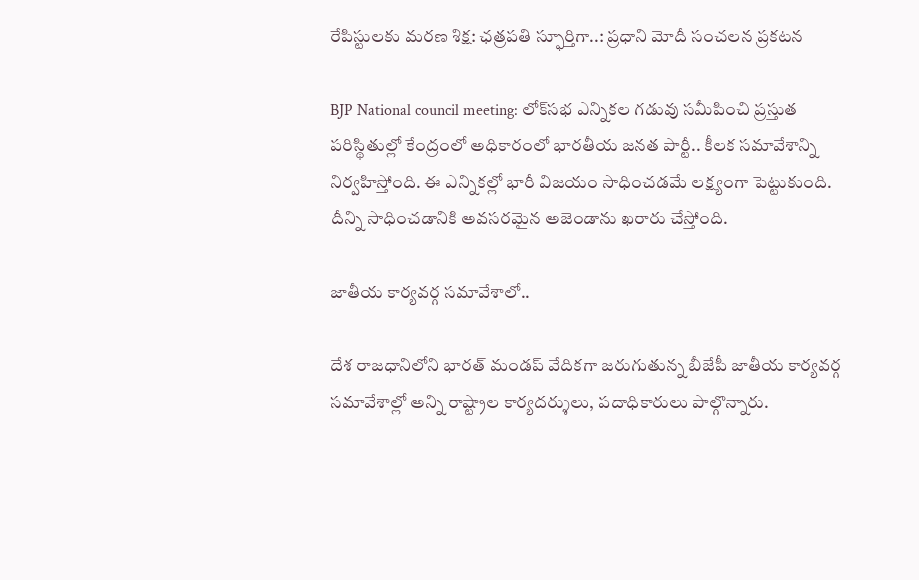రేపిస్టులకు మరణ శిక్ష: ఛత్రపతి స్ఫూర్తిగా..: ప్రధాని మోదీ సంచలన ప్రకటన

BJP National council meeting: లోక్‌సభ ఎన్నికల గడువు సమీపించి ప్రస్తుత పరిస్థితుల్లో కేంద్రంలో అధికారంలో భారతీయ జనత పార్టీ.. కీలక సమావేశాన్ని నిర్వహిస్తోంది. ఈ ఎన్నికల్లో భారీ విజయం సాధించడమే లక్ష్యంగా పెట్టుకుంది. దీన్ని సాధించడానికి అవసరమైన అజెండాను ఖరారు చేస్తోంది.

జాతీయ కార్యవర్గ సమావేశాలో..

దేశ రాజధానిలోని భారత్ మండప్ వేదికగా జరుగుతున్న బీజేపీ జాతీయ కార్యవర్గ సమావేశాల్లో అన్ని రాష్ట్రాల కార్యదర్శులు, పదాధికారులు పాల్గొన్నారు.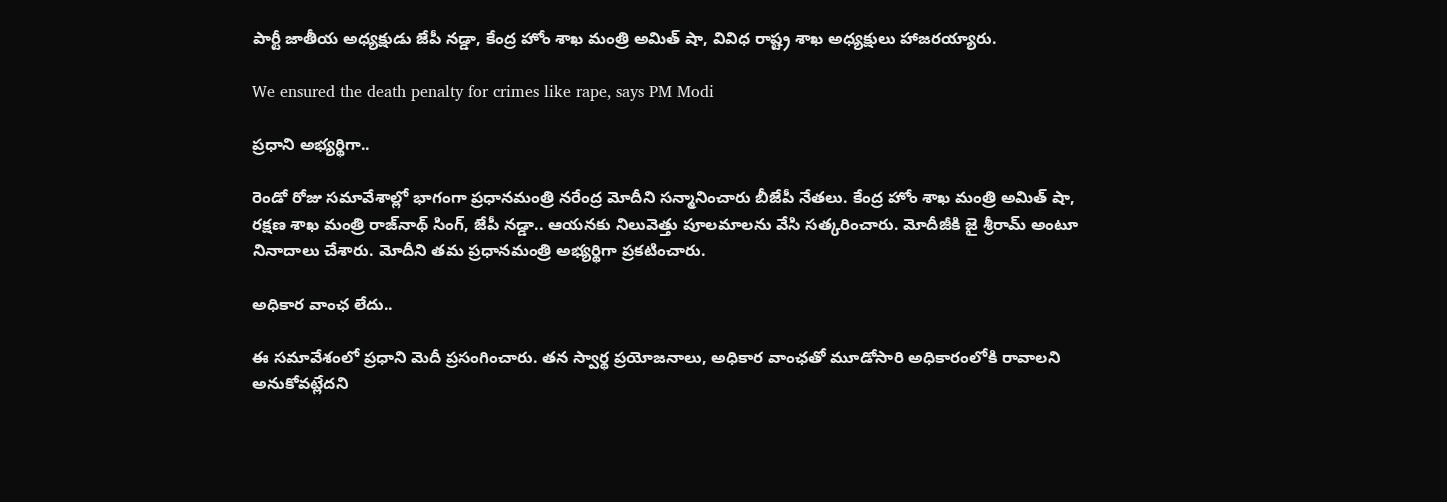పార్టీ జాతీయ అధ్యక్షుడు జేపీ నడ్డా, కేంద్ర హోం శాఖ మంత్రి అమిత్ షా, వివిధ రాష్ట్ర శాఖ అధ్యక్షులు హాజరయ్యారు.

We ensured the death penalty for crimes like rape, says PM Modi

ప్రధాని అభ్యర్థిగా..

రెండో రోజు సమావేశాల్లో భాగంగా ప్రధానమంత్రి నరేంద్ర మోదీని సన్మానించారు బీజేపీ నేతలు. కేంద్ర హోం శాఖ మంత్రి అమిత్ షా, రక్షణ శాఖ మంత్రి రాజ్‌నాథ్ సింగ్, జేపీ నడ్డా.. ఆయనకు నిలువెత్తు పూలమాలను వేసి సత్కరించారు. మోదీజీకి జై శ్రీరామ్ అంటూ నినాదాలు చేశారు. మోదీని తమ ప్రధానమంత్రి అభ్యర్థిగా ప్రకటించారు.

అధికార వాంఛ లేదు..

ఈ సమావేశంలో ప్రధాని మెదీ ప్రసంగించారు. తన స్వార్థ ప్రయోజనాలు, అధికార వాంఛతో మూడోసారి అధికారంలోకి రావాలని అనుకోవట్లేదని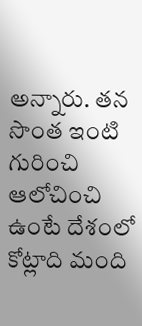అన్నారు. తన సొంత ఇంటి గురించి ఆలోచించి ఉంటే దేశంలో కోట్లాది మంది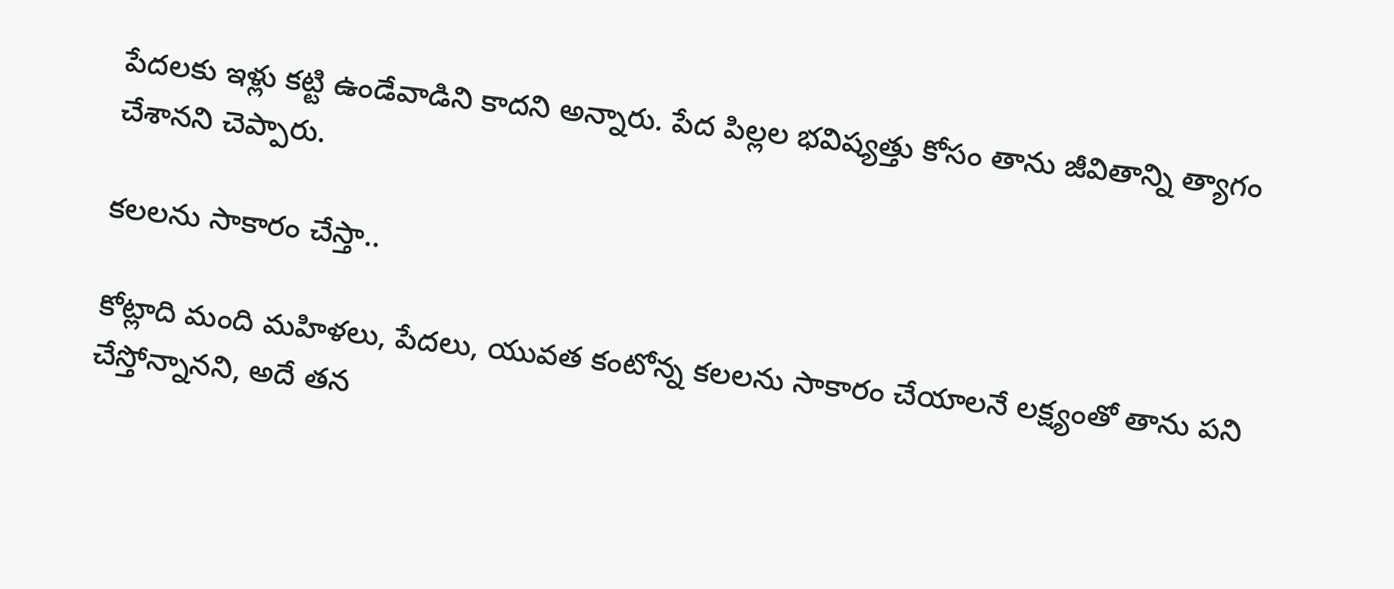పేదలకు ఇళ్లు కట్టి ఉండేవాడిని కాదని అన్నారు. పేద పిల్లల భవిష్యత్తు కోసం తాను జీవితాన్ని త్యాగం చేశానని చెప్పారు.

కలలను సాకారం చేస్తా..

కోట్లాది మంది మహిళలు, పేదలు, యువత కంటోన్న కలలను సాకారం చేయాలనే లక్ష్యంతో తాను పని చేస్తోన్నానని, అదే తన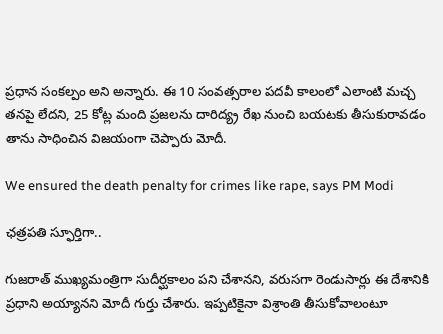ప్రధాన సంకల్పం అని అన్నారు. ఈ 10 సంవత్సరాల పదవీ కాలంలో ఎలాంటి మచ్చ తనపై లేదని, 25 కోట్ల మంది ప్రజలను దారిద్య్ర రేఖ నుంచి బయటకు తీసుకురావడం తాను సాధించిన విజయంగా చెప్పారు మోదీ.

We ensured the death penalty for crimes like rape, says PM Modi

ఛత్రపతి స్ఫూర్తిగా..

గుజరాత్ ముఖ్యమంత్రిగా సుదీర్ఘకాలం పని చేశానని, వరుసగా రెండుసార్లు ఈ దేశానికి ప్రధాని అయ్యానని మోదీ గుర్తు చేశారు. ఇప్పటికైనా విశ్రాంతి తీసుకోవాలంటూ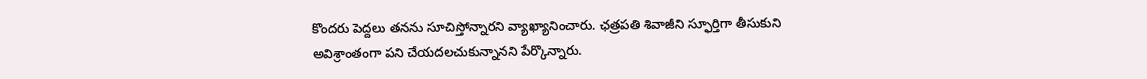కొందరు పెద్దలు తనను సూచిస్తోన్నారని వ్యాఖ్యానించారు. ఛత్రపతి శివాజీని స్ఫూర్తిగా తీసుకుని అవిశ్రాంతంగా పని చేయదలచుకున్నానని పేర్కొన్నారు.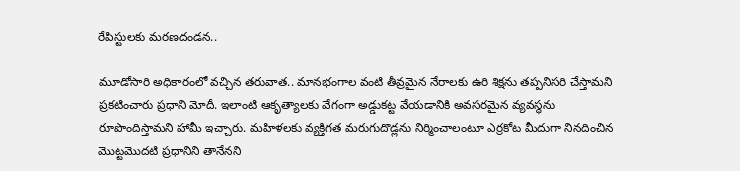రేపిస్టులకు మరణదండన..

మూడోసారి అధికారంలో వచ్చిన తరువాత.. మానభంగాల వంటి తీవ్రమైన నేరాలకు ఉరి శిక్షను తప్పనిసరి చేస్తామని ప్రకటించారు ప్రధాని మోదీ. ఇలాంటి ఆకృత్యాలకు వేగంగా అడ్డుకట్ట వేయడానికి అవసరమైన వ్యవస్థను రూపొందిస్తామని హామీ ఇచ్చారు. మహిళలకు వ్యక్తిగత మరుగుదొడ్లను నిర్మించాలంటూ ఎర్రకోట మీదుగా నినదించిన మొట్టమొదటి ప్రధానిని తానేనని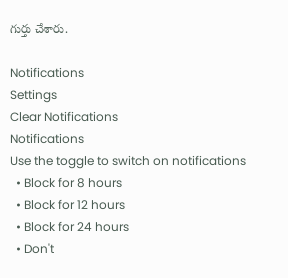గుర్తు చేశారు.

Notifications
Settings
Clear Notifications
Notifications
Use the toggle to switch on notifications
  • Block for 8 hours
  • Block for 12 hours
  • Block for 24 hours
  • Don't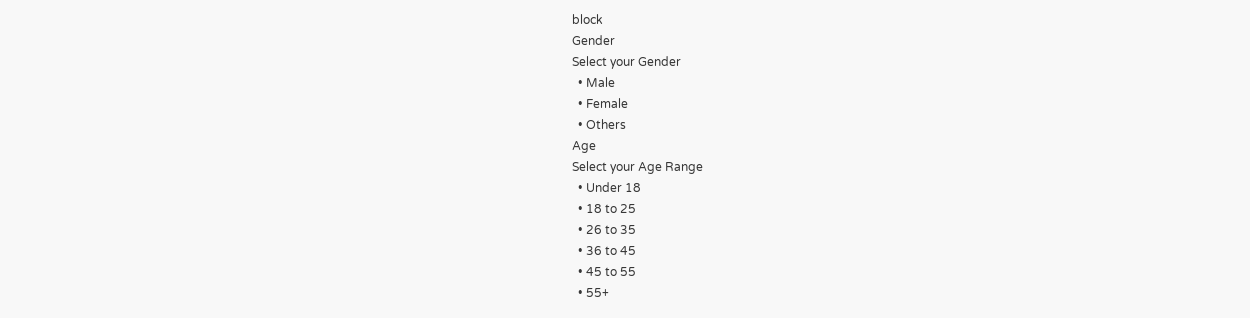block
Gender
Select your Gender
  • Male
  • Female
  • Others
Age
Select your Age Range
  • Under 18
  • 18 to 25
  • 26 to 35
  • 36 to 45
  • 45 to 55
  • 55+